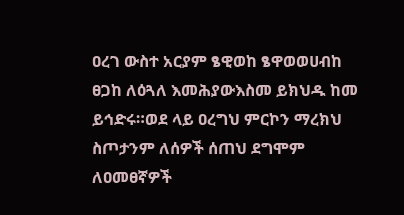ዐረገ ውስተ አርያም ፄዊወከ ፄዋወወሀብከ ፀጋከ ለዕጓለ እመሕያውእስመ ይክህዱ ከመ ይኅድሩ።ወደ ላይ ዐረግህ ምርኮን ማረክህ ስጦታንም ለሰዎች ሰጠህ ደግሞም ለዐመፀኛዎች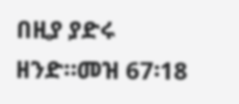በዚያ ያድሩ ዘንድ።መዝ 67፡18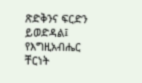ጽድቅንና ፍርድን ይወድዳል፤ የእግዚአብሔር ቸርነት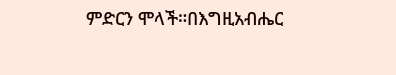ምድርን ሞላች።በእግዚአብሔር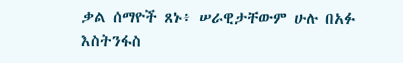ቃል ሰማዮች ጸኑ፥ ሠራዊታቸውም ሁሉ በአፉ እስትንፋስ